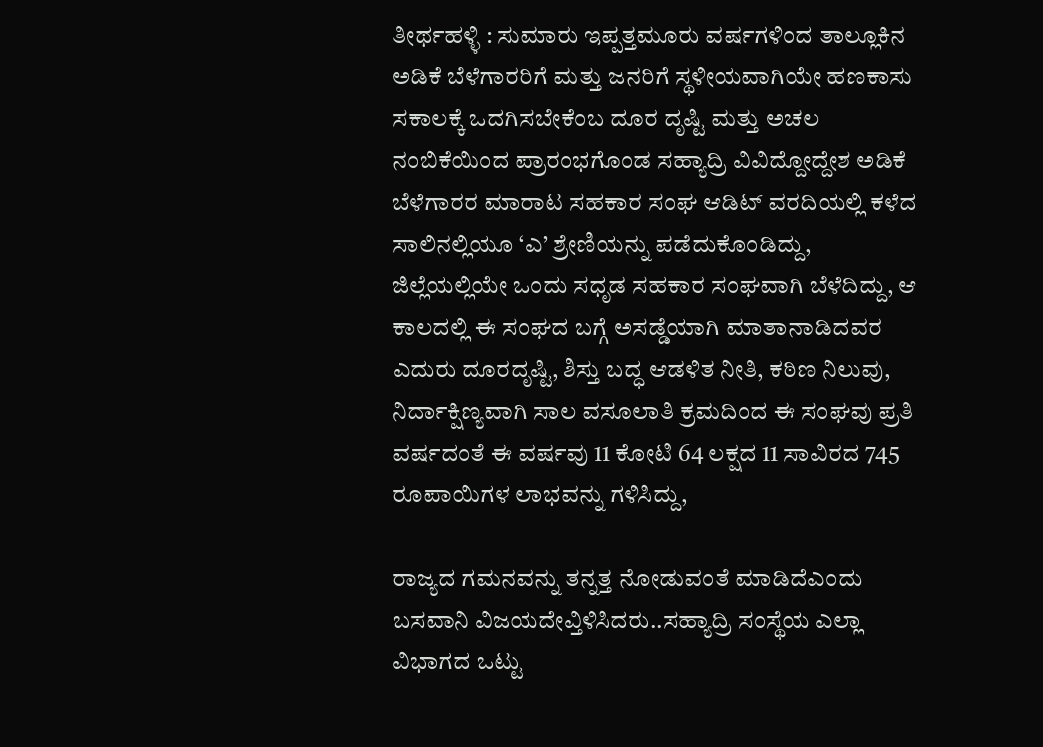ತೀರ್ಥಹಳ್ಳಿ : ಸುಮಾರು ಇಪ್ಪತ್ತಮೂರು ವರ್ಷಗಳಿಂದ ತಾಲ್ಲೂಕಿನ ಅಡಿಕೆ ಬೆಳೆಗಾರರಿಗೆ ಮತ್ತು ಜನರಿಗೆ ಸ್ಥಳೀಯವಾಗಿಯೇ ಹಣಕಾಸು ಸಕಾಲಕ್ಕೆ ಒದಗಿಸಬೇಕೆಂಬ ದೂರ ದೃಷ್ಟಿ ಮತ್ತು ಅಚಲ ನಂಬಿಕೆಯಿಂದ ಪ್ರಾರಂಭಗೊಂಡ ಸಹ್ಯಾದ್ರಿ ವಿವಿದ್ದೋದ್ದೇಶ ಅಡಿಕೆ ಬೆಳೆಗಾರರ ಮಾರಾಟ ಸಹಕಾರ ಸಂಘ ಆಡಿಟ್ ವರದಿಯಲ್ಲಿ ಕಳೆದ ಸಾಲಿನಲ್ಲಿಯೂ ‘ಎ’ ಶ್ರೇಣಿಯನ್ನು ಪಡೆದುಕೊಂಡಿದ್ದು, ಜಿಲ್ಲೆಯಲ್ಲಿಯೇ ಒಂದು ಸಧೃಡ ಸಹಕಾರ ಸಂಘವಾಗಿ ಬೆಳೆದಿದ್ದು, ಆ ಕಾಲದಲ್ಲಿ ಈ ಸಂಘದ ಬಗ್ಗೆ ಅಸಡ್ಡೆಯಾಗಿ ಮಾತಾನಾಡಿದವರ ಎದುರು ದೂರದೃಷ್ಟಿ, ಶಿಸ್ತು ಬದ್ಧ ಆಡಳಿತ ನೀತಿ, ಕಠಿಣ ನಿಲುವು, ನಿರ್ದಾಕ್ಷಿಣ್ಯವಾಗಿ ಸಾಲ ವಸೂಲಾತಿ ಕ್ರಮದಿಂದ ಈ ಸಂಘವು ಪ್ರತಿ ವರ್ಷದಂತೆ ಈ ವರ್ಷವು 11 ಕೋಟಿ 64 ಲಕ್ಷದ 11 ಸಾವಿರದ 745 ರೂಪಾಯಿಗಳ ಲಾಭವನ್ನು ಗಳಿಸಿದ್ದು,

ರಾಜ್ಯದ ಗಮನವನ್ನು ತನ್ನತ್ತ ನೋಡುವಂತೆ ಮಾಡಿದೆಎಂದು ಬಸವಾನಿ ವಿಜಯದೇವ್ತಿಳಿಸಿದರು..ಸಹ್ಯಾದ್ರಿ ಸಂಸ್ಥೆಯ ಎಲ್ಲಾ ವಿಭಾಗದ ಒಟ್ಟು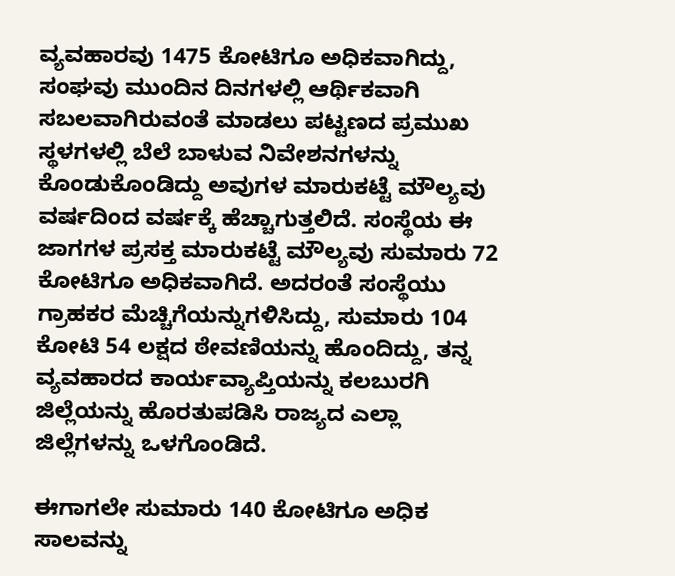ವ್ಯವಹಾರವು 1475 ಕೋಟಿಗೂ ಅಧಿಕವಾಗಿದ್ದು, ಸಂಘವು ಮುಂದಿನ ದಿನಗಳಲ್ಲಿ ಆರ್ಥಿಕವಾಗಿ ಸಬಲವಾಗಿರುವಂತೆ ಮಾಡಲು ಪಟ್ಟಣದ ಪ್ರಮುಖ ಸ್ಥಳಗಳಲ್ಲಿ ಬೆಲೆ ಬಾಳುವ ನಿವೇಶನಗಳನ್ನು ಕೊಂಡುಕೊಂಡಿದ್ದು ಅವುಗಳ ಮಾರುಕಟ್ಟೆ ಮೌಲ್ಯವು ವರ್ಷದಿಂದ ವರ್ಷಕ್ಕೆ ಹೆಚ್ಚಾಗುತ್ತಲಿದೆ. ಸಂಸ್ಥೆಯ ಈ ಜಾಗಗಳ ಪ್ರಸಕ್ತ ಮಾರುಕಟ್ಟೆ ಮೌಲ್ಯವು ಸುಮಾರು 72 ಕೋಟಿಗೂ ಅಧಿಕವಾಗಿದೆ. ಅದರಂತೆ ಸಂಸ್ಥೆಯು ಗ್ರಾಹಕರ ಮೆಚ್ಚಿಗೆಯನ್ನುಗಳಿಸಿದ್ದು, ಸುಮಾರು 104 ಕೋಟಿ 54 ಲಕ್ಷದ ಠೇವಣಿಯನ್ನು ಹೊಂದಿದ್ದು, ತನ್ನ ವ್ಯವಹಾರದ ಕಾರ್ಯವ್ಯಾಪ್ತಿಯನ್ನು ಕಲಬುರಗಿ ಜಿಲ್ಲೆಯನ್ನು ಹೊರತುಪಡಿಸಿ ರಾಜ್ಯದ ಎಲ್ಲಾ ಜಿಲ್ಲೆಗಳನ್ನು ಒಳಗೊಂಡಿದೆ.

ಈಗಾಗಲೇ ಸುಮಾರು 140 ಕೋಟಿಗೂ ಅಧಿಕ ಸಾಲವನ್ನು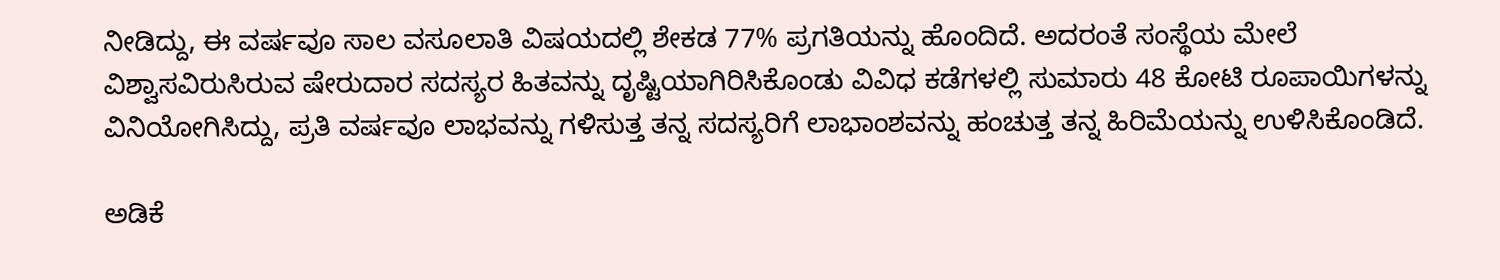ನೀಡಿದ್ದು, ಈ ವರ್ಷವೂ ಸಾಲ ವಸೂಲಾತಿ ವಿಷಯದಲ್ಲಿ ಶೇಕಡ 77% ಪ್ರಗತಿಯನ್ನು ಹೊಂದಿದೆ. ಅದರಂತೆ ಸಂಸ್ಥೆಯ ಮೇಲೆ ವಿಶ್ವಾಸವಿರುಸಿರುವ ಷೇರುದಾರ ಸದಸ್ಯರ ಹಿತವನ್ನು ದೃಷ್ಟಿಯಾಗಿರಿಸಿಕೊಂಡು ವಿವಿಧ ಕಡೆಗಳಲ್ಲಿ ಸುಮಾರು 48 ಕೋಟಿ ರೂಪಾಯಿಗಳನ್ನು ವಿನಿಯೋಗಿಸಿದ್ದು, ಪ್ರತಿ ವರ್ಷವೂ ಲಾಭವನ್ನು ಗಳಿಸುತ್ತ ತನ್ನ ಸದಸ್ಯರಿಗೆ ಲಾಭಾಂಶವನ್ನು ಹಂಚುತ್ತ ತನ್ನ ಹಿರಿಮೆಯನ್ನು ಉಳಿಸಿಕೊಂಡಿದೆ.

ಅಡಿಕೆ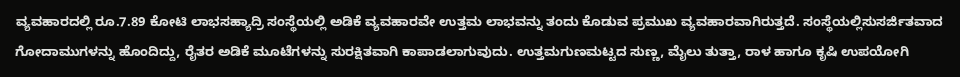ವ್ಯವಹಾರದಲ್ಲಿ ರೂ.7.89 ಕೋಟಿ ಲಾಭಸಹ್ಯಾದ್ರಿ ಸಂಸ್ಥೆಯಲ್ಲಿ ಅಡಿಕೆ ವ್ಯವಹಾರವೇ ಉತ್ತಮ ಲಾಭವನ್ನು ತಂದು ಕೊಡುವ ಪ್ರಮುಖ ವ್ಯವಹಾರವಾಗಿರುತ್ತದೆ. ಸಂಸ್ಥೆಯಲ್ಲಿಸುಸರ್ಜಿತವಾದ ಗೋದಾಮುಗಳನ್ನು ಹೊಂದಿದ್ದು, ರೈತರ ಅಡಿಕೆ ಮೂಟೆಗಳನ್ನು ಸುರಕ್ಷಿತವಾಗಿ ಕಾಪಾಡಲಾಗುವುದು. ಉತ್ತಮಗುಣಮಟ್ಟದ ಸುಣ್ಣ, ಮೈಲು ತುತ್ತಾ, ರಾಳ ಹಾಗೂ ಕೃಷಿ ಉಪಯೋಗಿ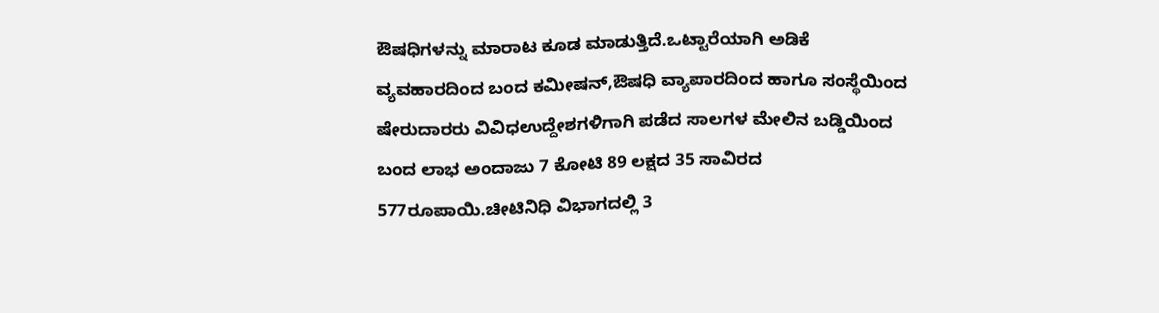ಔಷಧಿಗಳನ್ನು ಮಾರಾಟ ಕೂಡ ಮಾಡುತ್ತಿದೆ.ಒಟ್ಟಾರೆಯಾಗಿ ಅಡಿಕೆ ವ್ಯವಹಾರದಿಂದ ಬಂದ ಕಮೀಷನ್,ಔಷಧಿ ವ್ಯಾಪಾರದಿಂದ ಹಾಗೂ ಸಂಸ್ಥೆಯಿಂದ ಷೇರುದಾರರು ವಿವಿಧಉದ್ದೇಶಗಳಿಗಾಗಿ ಪಡೆದ ಸಾಲಗಳ ಮೇಲಿನ ಬಡ್ಡಿಯಿಂದ ಬಂದ ಲಾಭ ಅಂದಾಜು 7 ಕೋಟಿ 89 ಲಕ್ಷದ 35 ಸಾವಿರದ 577ರೂಪಾಯಿ.ಚೀಟಿನಿಧಿ ವಿಭಾಗದಲ್ಲಿ 3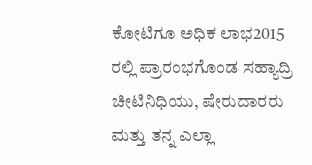ಕೋಟಿಗೂ ಅಧಿಕ ಲಾಭ2015 ರಲ್ಲಿ ಪ್ರಾರಂಭಗೊಂಡ ಸಹ್ಯಾದ್ರಿ ಚೀಟಿನಿಧಿಯು, ಷೇರುದಾರರು ಮತ್ತು ತನ್ನ ಎಲ್ಲಾ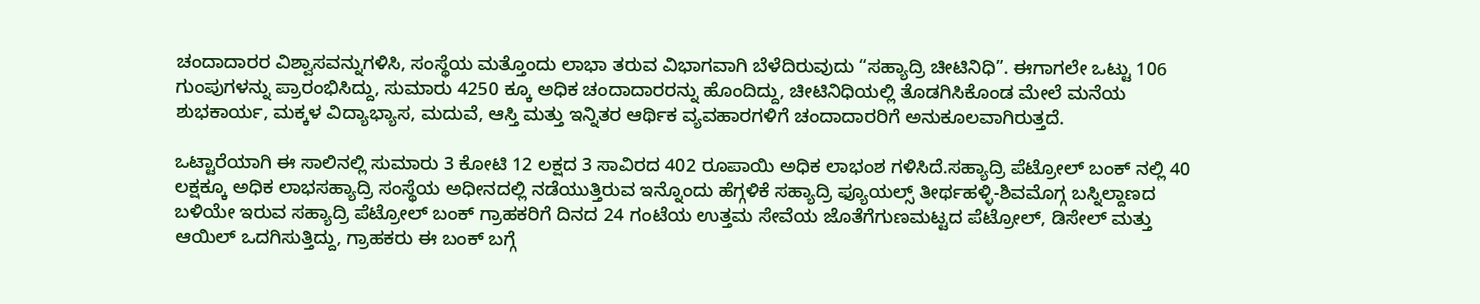ಚಂದಾದಾರರ ವಿಶ್ವಾಸವನ್ನುಗಳಿಸಿ, ಸಂಸ್ಥೆಯ ಮತ್ತೊಂದು ಲಾಭಾ ತರುವ ವಿಭಾಗವಾಗಿ ಬೆಳೆದಿರುವುದು “ಸಹ್ಯಾದ್ರಿ ಚೀಟಿನಿಧಿ”. ಈಗಾಗಲೇ ಒಟ್ಟು 106 ಗುಂಪುಗಳನ್ನು ಪ್ರಾರಂಭಿಸಿದ್ದು, ಸುಮಾರು 4250 ಕ್ಕೂ ಅಧಿಕ ಚಂದಾದಾರರನ್ನು ಹೊಂದಿದ್ದು, ಚೀಟಿನಿಧಿಯಲ್ಲಿ ತೊಡಗಿಸಿಕೊಂಡ ಮೇಲೆ ಮನೆಯ ಶುಭಕಾರ್ಯ, ಮಕ್ಕಳ ವಿದ್ಯಾಭ್ಯಾಸ, ಮದುವೆ, ಆಸ್ತಿ ಮತ್ತು ಇನ್ನಿತರ ಆರ್ಥಿಕ ವ್ಯವಹಾರಗಳಿಗೆ ಚಂದಾದಾರರಿಗೆ ಅನುಕೂಲವಾಗಿರುತ್ತದೆ.

ಒಟ್ಟಾರೆಯಾಗಿ ಈ ಸಾಲಿನಲ್ಲಿ ಸುಮಾರು 3 ಕೋಟಿ 12 ಲಕ್ಷದ 3 ಸಾವಿರದ 402 ರೂಪಾಯಿ ಅಧಿಕ ಲಾಭಂಶ ಗಳಿಸಿದೆ.ಸಹ್ಯಾದ್ರಿ ಪೆಟ್ರೋಲ್ ಬಂಕ್ ನಲ್ಲಿ 40 ಲಕ್ಷಕ್ಕೂ ಅಧಿಕ ಲಾಭಸಹ್ಯಾದ್ರಿ ಸಂಸ್ಥೆಯ ಅಧೀನದಲ್ಲಿ ನಡೆಯುತ್ತಿರುವ ಇನ್ನೊಂದು ಹೆಗ್ಗಳಿಕೆ ಸಹ್ಯಾದ್ರಿ ಫ್ಯೂಯಲ್ಸ್ ತೀರ್ಥಹಳ್ಳಿ-ಶಿವಮೊಗ್ಗ ಬಸ್ನಿಲ್ದಾಣದ ಬಳಿಯೇ ಇರುವ ಸಹ್ಯಾದ್ರಿ ಪೆಟ್ರೋಲ್ ಬಂಕ್ ಗ್ರಾಹಕರಿಗೆ ದಿನದ 24 ಗಂಟೆಯ ಉತ್ತಮ ಸೇವೆಯ ಜೊತೆಗೆಗುಣಮಟ್ಟದ ಪೆಟ್ರೋಲ್, ಡಿಸೇಲ್ ಮತ್ತು ಆಯಿಲ್ ಒದಗಿಸುತ್ತಿದ್ದು, ಗ್ರಾಹಕರು ಈ ಬಂಕ್ ಬಗ್ಗೆ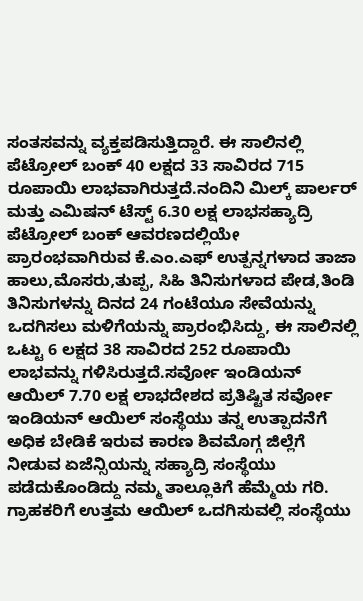ಸಂತಸವನ್ನು ವ್ಯಕ್ತಪಡಿಸುತ್ತಿದ್ದಾರೆ. ಈ ಸಾಲಿನಲ್ಲಿ ಪೆಟ್ರೋಲ್ ಬಂಕ್ 40 ಲಕ್ಷದ 33 ಸಾವಿರದ 715 ರೂಪಾಯಿ ಲಾಭವಾಗಿರುತ್ತದೆ.ನಂದಿನಿ ಮಿಲ್ಕ್ ಪಾರ್ಲರ್ ಮತ್ತು ಎಮಿಷನ್ ಟೆಸ್ಟ್ 6.30 ಲಕ್ಷ ಲಾಭಸಹ್ಯಾದ್ರಿ ಪೆಟ್ರೋಲ್ ಬಂಕ್ ಆವರಣದಲ್ಲಿಯೇ ಪ್ರಾರಂಭವಾಗಿರುವ ಕೆ.ಎಂ.ಎಫ್ ಉತ್ಪನ್ನಗಳಾದ ತಾಜಾ ಹಾಲು,ಮೊಸರು,ತುಪ್ಪ, ಸಿಹಿ ತಿನಿಸುಗಳಾದ ಪೇಡ,ತಿಂಡಿ ತಿನಿಸುಗಳನ್ನು ದಿನದ 24 ಗಂಟೆಯೂ ಸೇವೆಯನ್ನು ಒದಗಿಸಲು ಮಳಿಗೆಯನ್ನು ಪ್ರಾರಂಭಿಸಿದ್ದು, ಈ ಸಾಲಿನಲ್ಲಿ ಒಟ್ಟು 6 ಲಕ್ಷದ 38 ಸಾವಿರದ 252 ರೂಪಾಯಿ ಲಾಭವನ್ನು ಗಳಿಸಿರುತ್ತದೆ.ಸರ್ವೋ ಇಂಡಿಯನ್ ಆಯಿಲ್ 7.70 ಲಕ್ಷ ಲಾಭದೇಶದ ಪ್ರತಿಷ್ಟಿತ ಸರ್ವೋ ಇಂಡಿಯನ್ ಆಯಿಲ್ ಸಂಸ್ಥೆಯು ತನ್ನ ಉತ್ಪಾದನೆಗೆ ಅಧಿಕ ಬೇಡಿಕೆ ಇರುವ ಕಾರಣ ಶಿವಮೊಗ್ಗ ಜಿಲ್ಲೆಗೆ ನೀಡುವ ಏಜೆನ್ಸಿಯನ್ನು ಸಹ್ಯಾದ್ರಿ ಸಂಸ್ಥೆಯು ಪಡೆದುಕೊಂಡಿದ್ದು ನಮ್ಮ ತಾಲ್ಲೂಕಿಗೆ ಹೆಮ್ಮೆಯ ಗರಿ. ಗ್ರಾಹಕರಿಗೆ ಉತ್ತಮ ಆಯಿಲ್ ಒದಗಿಸುವಲ್ಲಿ ಸಂಸ್ಥೆಯು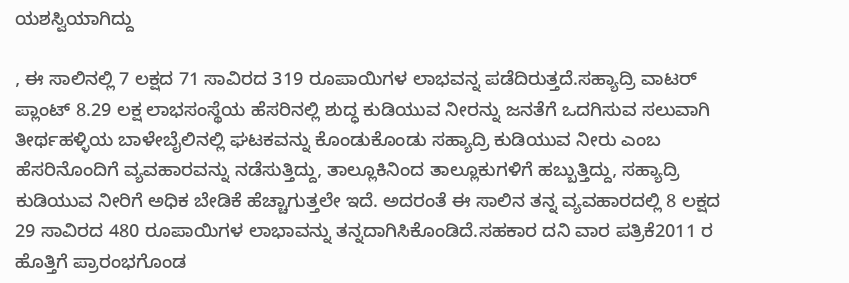ಯಶಸ್ವಿಯಾಗಿದ್ದು

, ಈ ಸಾಲಿನಲ್ಲಿ 7 ಲಕ್ಷದ 71 ಸಾವಿರದ 319 ರೂಪಾಯಿಗಳ ಲಾಭವನ್ನ ಪಡೆದಿರುತ್ತದೆ.ಸಹ್ಯಾದ್ರಿ ವಾಟರ್ ಪ್ಲಾಂಟ್ 8.29 ಲಕ್ಷ ಲಾಭಸಂಸ್ಥೆಯ ಹೆಸರಿನಲ್ಲಿ ಶುದ್ಧ ಕುಡಿಯುವ ನೀರನ್ನು ಜನತೆಗೆ ಒದಗಿಸುವ ಸಲುವಾಗಿ ತೀರ್ಥಹಳ್ಳಿಯ ಬಾಳೇಬೈಲಿನಲ್ಲಿ ಘಟಕವನ್ನು ಕೊಂಡುಕೊಂಡು ಸಹ್ಯಾದ್ರಿ ಕುಡಿಯುವ ನೀರು ಎಂಬ ಹೆಸರಿನೊಂದಿಗೆ ವ್ಯವಹಾರವನ್ನು ನಡೆಸುತ್ತಿದ್ದು, ತಾಲ್ಲೂಕಿನಿಂದ ತಾಲ್ಲೂಕುಗಳಿಗೆ ಹಬ್ಬುತ್ತಿದ್ದು, ಸಹ್ಯಾದ್ರಿ ಕುಡಿಯುವ ನೀರಿಗೆ ಅಧಿಕ ಬೇಡಿಕೆ ಹೆಚ್ಚಾಗುತ್ತಲೇ ಇದೆ. ಅದರಂತೆ ಈ ಸಾಲಿನ ತನ್ನ ವ್ಯವಹಾರದಲ್ಲಿ 8 ಲಕ್ಷದ 29 ಸಾವಿರದ 480 ರೂಪಾಯಿಗಳ ಲಾಭಾವನ್ನು ತನ್ನದಾಗಿಸಿಕೊಂಡಿದೆ.ಸಹಕಾರ ದನಿ ವಾರ ಪತ್ರಿಕೆ2011 ರ ಹೊತ್ತಿಗೆ ಪ್ರಾರಂಭಗೊಂಡ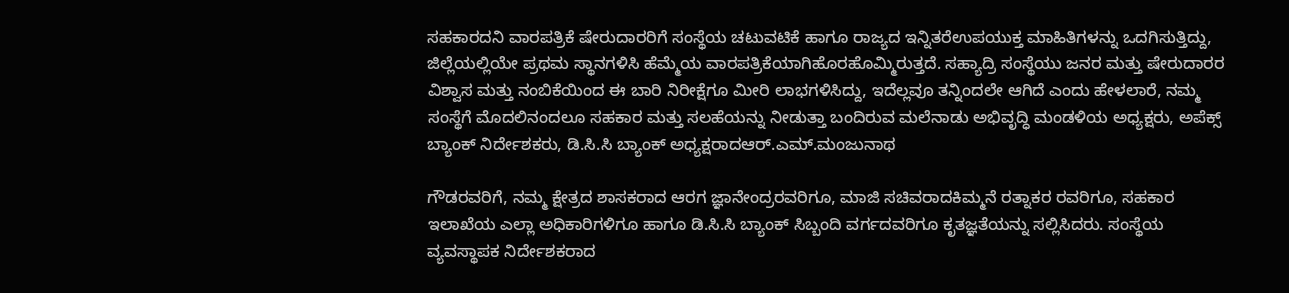ಸಹಕಾರದನಿ ವಾರಪತ್ರಿಕೆ ಷೇರುದಾರರಿಗೆ ಸಂಸ್ಥೆಯ ಚಟುವಟಿಕೆ ಹಾಗೂ ರಾಜ್ಯದ ಇನ್ನಿತರೆಉಪಯುಕ್ತ ಮಾಹಿತಿಗಳನ್ನು ಒದಗಿಸುತ್ತಿದ್ದು, ಜಿಲ್ಲೆಯಲ್ಲಿಯೇ ಪ್ರಥಮ ಸ್ಥಾನಗಳಿಸಿ ಹೆಮ್ಮೆಯ ವಾರಪತ್ರಿಕೆಯಾಗಿಹೊರಹೊಮ್ಮಿರುತ್ತದೆ. ಸಹ್ಯಾದ್ರಿ ಸಂಸ್ಥೆಯು ಜನರ ಮತ್ತು ಷೇರುದಾರರ ವಿಶ್ವಾಸ ಮತ್ತು ನಂಬಿಕೆಯಿಂದ ಈ ಬಾರಿ ನಿರೀಕ್ಷೆಗೂ ಮೀರಿ ಲಾಭಗಳಿಸಿದ್ದು, ಇದೆಲ್ಲವೂ ತನ್ನಿಂದಲೇ ಆಗಿದೆ ಎಂದು ಹೇಳಲಾರೆ, ನಮ್ಮ ಸಂಸ್ಥೆಗೆ ಮೊದಲಿನಂದಲೂ ಸಹಕಾರ ಮತ್ತು ಸಲಹೆಯನ್ನು ನೀಡುತ್ತಾ ಬಂದಿರುವ ಮಲೆನಾಡು ಅಭಿವೃದ್ಧಿ ಮಂಡಳಿಯ ಅಧ್ಯಕ್ಷರು, ಅಪೆಕ್ಸ್ ಬ್ಯಾಂಕ್ ನಿರ್ದೇಶಕರು, ಡಿ.ಸಿ.ಸಿ ಬ್ಯಾಂಕ್ ಅಧ್ಯಕ್ಷರಾದಆರ್.ಎಮ್.ಮಂಜುನಾಥ

ಗೌಡರವರಿಗೆ, ನಮ್ಮ ಕ್ಷೇತ್ರದ ಶಾಸಕರಾದ ಆರಗ ಜ್ಞಾನೇಂದ್ರರವರಿಗೂ, ಮಾಜಿ ಸಚಿವರಾದಕಿಮ್ಮನೆ ರತ್ನಾಕರ ರವರಿಗೂ, ಸಹಕಾರ ಇಲಾಖೆಯ ಎಲ್ಲಾ ಅಧಿಕಾರಿಗಳಿಗೂ ಹಾಗೂ ಡಿ.ಸಿ.ಸಿ ಬ್ಯಾಂಕ್ ಸಿಬ್ಬಂದಿ ವರ್ಗದವರಿಗೂ ಕೃತಜ್ಞತೆಯನ್ನು ಸಲ್ಲಿಸಿದರು. ಸಂಸ್ಥೆಯ ವ್ಯವಸ್ಥಾಪಕ ನಿರ್ದೇಶಕರಾದ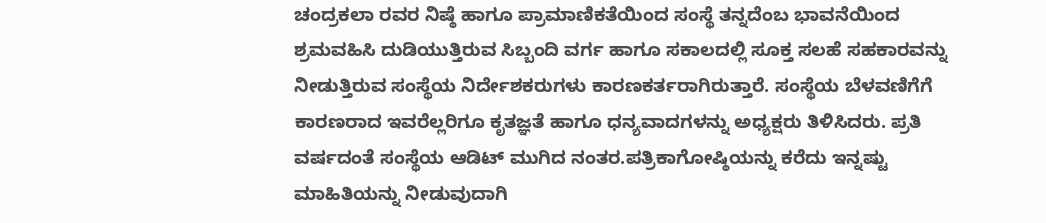ಚಂದ್ರಕಲಾ ರವರ ನಿಷ್ಠೆ ಹಾಗೂ ಪ್ರಾಮಾಣಿಕತೆಯಿಂದ ಸಂಸ್ಥೆ ತನ್ನದೆಂಬ ಭಾವನೆಯಿಂದ ಶ್ರಮವಹಿಸಿ ದುಡಿಯುತ್ತಿರುವ ಸಿಬ್ಬಂದಿ ವರ್ಗ ಹಾಗೂ ಸಕಾಲದಲ್ಲಿ ಸೂಕ್ತ ಸಲಹೆ ಸಹಕಾರವನ್ನು ನೀಡುತ್ತಿರುವ ಸಂಸ್ಥೆಯ ನಿರ್ದೇಶಕರುಗಳು ಕಾರಣಕರ್ತರಾಗಿರುತ್ತಾರೆ. ಸಂಸ್ಥೆಯ ಬೆಳವಣಿಗೆಗೆ ಕಾರಣರಾದ ಇವರೆಲ್ಲರಿಗೂ ಕೃತಜ್ಞತೆ ಹಾಗೂ ಧನ್ಯವಾದಗಳನ್ನು ಅಧ್ಯಕ್ಷರು ತಿಳಿಸಿದರು. ಪ್ರತಿ ವರ್ಷದಂತೆ ಸಂಸ್ಥೆಯ ಆಡಿಟ್ ಮುಗಿದ ನಂತರ.ಪತ್ರಿಕಾಗೋಷ್ಠಿಯನ್ನು ಕರೆದು ಇನ್ನಷ್ಟು ಮಾಹಿತಿಯನ್ನು ನೀಡುವುದಾಗಿ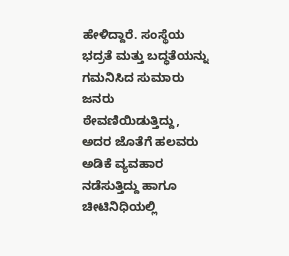ಹೇಳಿದ್ದಾರೆ. ಸಂಸ್ಥೆಯ ಭದ್ರತೆ ಮತ್ತು ಬದ್ಧತೆಯನ್ನು ಗಮನಿಸಿದ ಸುಮಾರು ಜನರು ಠೇವಣಿಯಿಡುತ್ತಿದ್ದು, ಅದರ ಜೊತೆಗೆ ಹಲವರು ಅಡಿಕೆ ವ್ಯವಹಾರ ನಡೆಸುತ್ತಿದ್ದು ಹಾಗೂ ಚೀಟಿನಿಧಿಯಲ್ಲಿ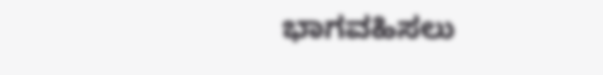ಭಾಗವಹಿಸಲು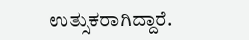ಉತ್ಸುಕರಾಗಿದ್ದಾರೆ.